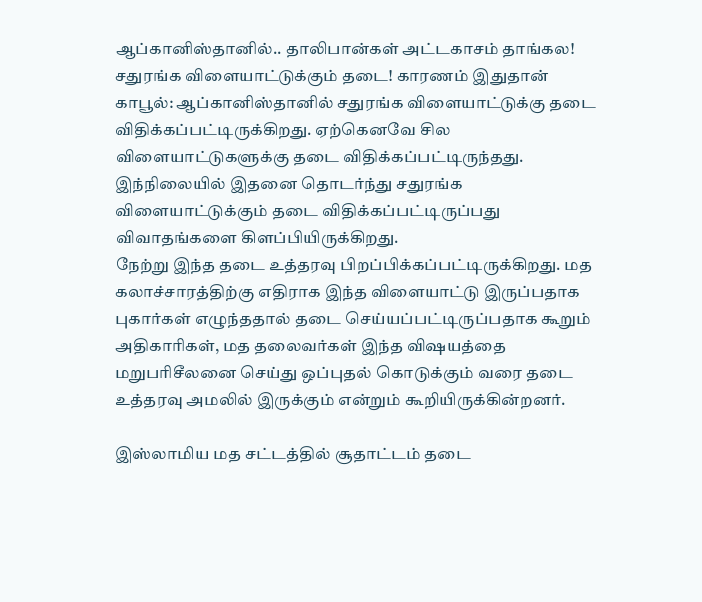ஆப்கானிஸ்தானில்.. தாலிபான்கள் அட்டகாசம் தாங்கல! சதுரங்க விளையாட்டுக்கும் தடை! காரணம் இதுதான்
காபூல்: ஆப்கானிஸ்தானில் சதுரங்க விளையாட்டுக்கு தடை விதிக்கப்பட்டிருக்கிறது. ஏற்கெனவே சில விளையாட்டுகளுக்கு தடை விதிக்கப்பட்டிருந்தது. இந்நிலையில் இதனை தொடர்ந்து சதுரங்க விளையாட்டுக்கும் தடை விதிக்கப்பட்டிருப்பது விவாதங்களை கிளப்பியிருக்கிறது.
நேற்று இந்த தடை உத்தரவு பிறப்பிக்கப்பட்டிருக்கிறது. மத கலாச்சாரத்திற்கு எதிராக இந்த விளையாட்டு இருப்பதாக புகார்கள் எழுந்ததால் தடை செய்யப்பட்டிருப்பதாக கூறும் அதிகாரிகள், மத தலைவர்கள் இந்த விஷயத்தை மறுபரிசீலனை செய்து ஒப்புதல் கொடுக்கும் வரை தடை உத்தரவு அமலில் இருக்கும் என்றும் கூறியிருக்கின்றனர்.

இஸ்லாமிய மத சட்டத்தில் சூதாட்டம் தடை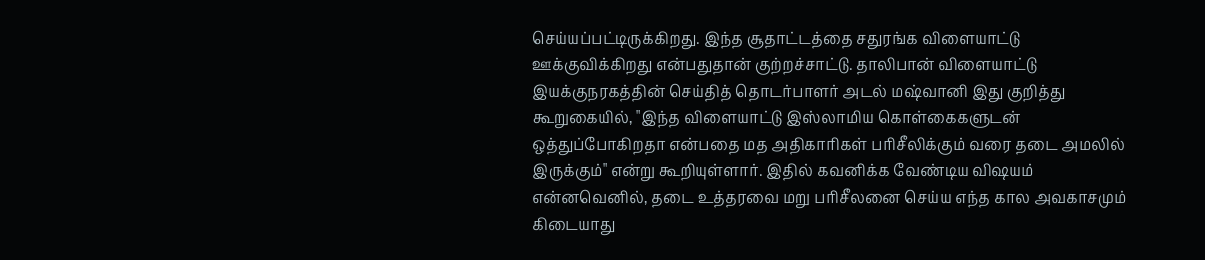செய்யப்பட்டிருக்கிறது. இந்த சூதாட்டத்தை சதுரங்க விளையாட்டு ஊக்குவிக்கிறது என்பதுதான் குற்றச்சாட்டு. தாலிபான் விளையாட்டு இயக்குநரகத்தின் செய்தித் தொடர்பாளர் அடல் மஷ்வானி இது குறித்து கூறுகையில், "இந்த விளையாட்டு இஸ்லாமிய கொள்கைகளுடன் ஒத்துப்போகிறதா என்பதை மத அதிகாரிகள் பரிசீலிக்கும் வரை தடை அமலில் இருக்கும்" என்று கூறியுள்ளார். இதில் கவனிக்க வேண்டிய விஷயம் என்னவெனில், தடை உத்தரவை மறு பரிசீலனை செய்ய எந்த கால அவகாசமும் கிடையாது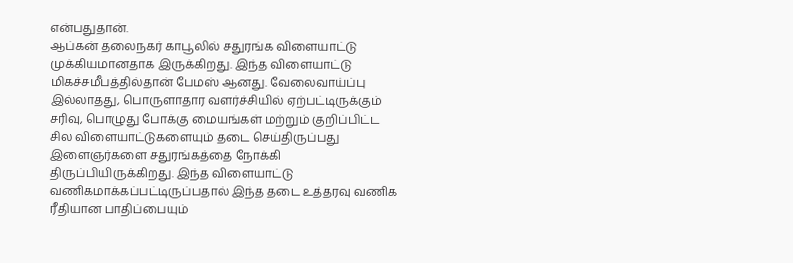என்பதுதான்.
ஆப்கன் தலைநகர் காபூலில் சதுரங்க விளையாட்டு முக்கியமானதாக இருக்கிறது. இந்த விளையாட்டு மிகச்சமீபத்தில்தான் பேமஸ் ஆனது. வேலைவாய்ப்பு இல்லாதது, பொருளாதார வளர்ச்சியில் ஏற்பட்டிருக்கும் சரிவு, பொழுது போக்கு மையங்கள் மற்றும் குறிப்பிட்ட சில விளையாட்டுகளையும் தடை செய்திருப்பது இளைஞர்களை சதுரங்கத்தை நோக்கி திருப்பியிருக்கிறது. இந்த விளையாட்டு வணிகமாக்கப்பட்டிருப்பதால் இந்த தடை உத்தரவு வணிக ரீதியான பாதிப்பையும்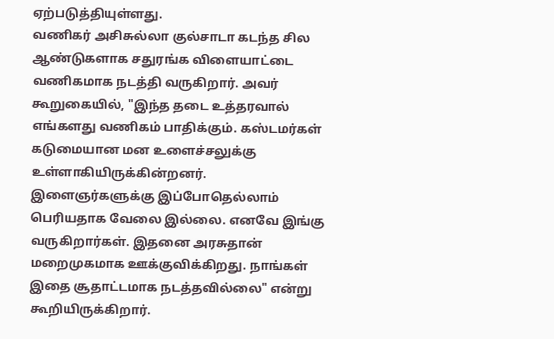ஏற்படுத்தியுள்ளது.
வணிகர் அசிசுல்லா குல்சாடா கடந்த சில ஆண்டுகளாக சதுரங்க விளையாட்டை வணிகமாக நடத்தி வருகிறார். அவர் கூறுகையில், "இந்த தடை உத்தரவால் எங்களது வணிகம் பாதிக்கும். கஸ்டமர்கள் கடுமையான மன உளைச்சலுக்கு உள்ளாகியிருக்கின்றனர். இளைஞர்களுக்கு இப்போதெல்லாம் பெரியதாக வேலை இல்லை. எனவே இங்கு வருகிறார்கள். இதனை அரசுதான் மறைமுகமாக ஊக்குவிக்கிறது. நாங்கள் இதை சூதாட்டமாக நடத்தவில்லை" என்று கூறியிருக்கிறார்.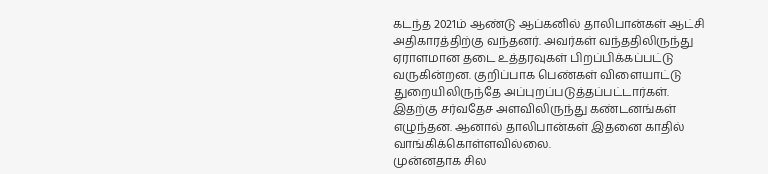கடந்த 2021ம் ஆண்டு ஆப்கனில் தாலிபான்கள் ஆட்சி அதிகாரத்திற்கு வந்தனர். அவர்கள் வந்ததிலிருந்து ஏராளமான தடை உத்தரவுகள் பிறப்பிக்கப்பட்டு வருகின்றன. குறிப்பாக பெண்கள் விளையாட்டு துறையிலிருந்தே அப்புறப்படுத்தப்பட்டார்கள். இதற்கு சர்வதேச அளவிலிருந்து கண்டனங்கள் எழுந்தன. ஆனால் தாலிபான்கள் இதனை காதில் வாங்கிக்கொள்ளவில்லை.
முன்னதாக சில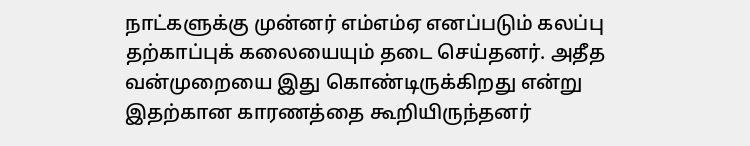நாட்களுக்கு முன்னர் எம்எம்ஏ எனப்படும் கலப்பு தற்காப்புக் கலையையும் தடை செய்தனர். அதீத வன்முறையை இது கொண்டிருக்கிறது என்று இதற்கான காரணத்தை கூறியிருந்தனர்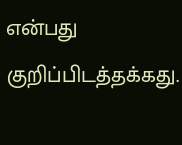என்பது குறிப்பிடத்தக்கது.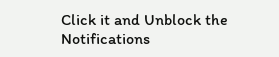Click it and Unblock the Notifications